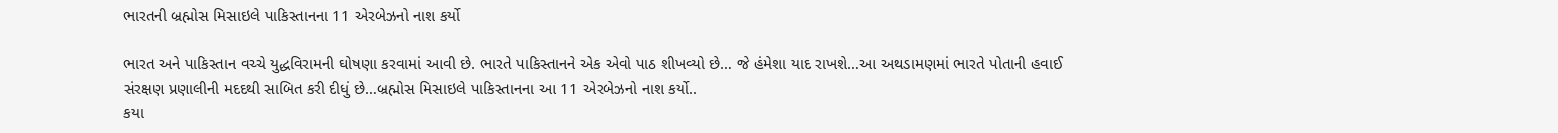ભારતની બ્રહ્મોસ મિસાઇલે પાકિસ્તાનના 11 એરબેઝનો નાશ કર્યો

ભારત અને પાકિસ્તાન વચ્ચે યુદ્ધવિરામની ઘોષણા કરવામાં આવી છે. ભારતે પાકિસ્તાનને એક એવો પાઠ શીખવ્યો છે… જે હંમેશા યાદ રાખશે…આ અથડામણમાં ભારતે પોતાની હવાઈ સંરક્ષણ પ્રણાલીની મદદથી સાબિત કરી દીધું છે…બ્રહ્મોસ મિસાઇલે પાકિસ્તાનના આ 11 એરબેઝનો નાશ કર્યો..
કયા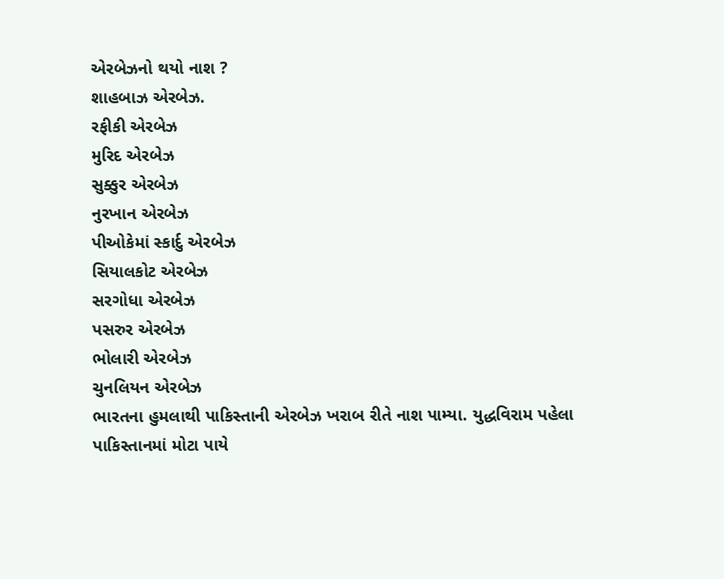એરબેઝનો થયો નાશ ?
શાહબાઝ એરબેઝ.
રફીકી એરબેઝ
મુરિદ એરબેઝ
સુક્કુર એરબેઝ
નુરખાન એરબેઝ
પીઓકેમાં સ્કાર્દુ એરબેઝ
સિયાલકોટ એરબેઝ
સરગોધા એરબેઝ
પસરુર એરબેઝ
ભોલારી એરબેઝ
ચુનલિયન એરબેઝ
ભારતના હુમલાથી પાકિસ્તાની એરબેઝ ખરાબ રીતે નાશ પામ્યા. યુદ્ધવિરામ પહેલા પાકિસ્તાનમાં મોટા પાયે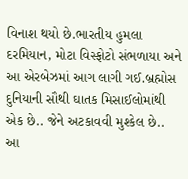વિનાશ થયો છે.ભારતીય હુમલા દરમિયાન, મોટા વિસ્ફોટો સંભળાયા અને આ એરબેઝમાં આગ લાગી ગઈ.બ્રહ્મોસ દુનિયાની સૌથી ઘાતક મિસાઈલોમાંથી એક છે.. જેને અટકાવવી મુશ્કેલ છે.. આ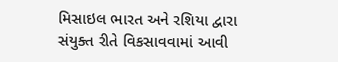મિસાઇલ ભારત અને રશિયા દ્વારા સંયુક્ત રીતે વિકસાવવામાં આવી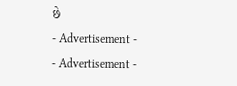છે
- Advertisement -
- Advertisement -